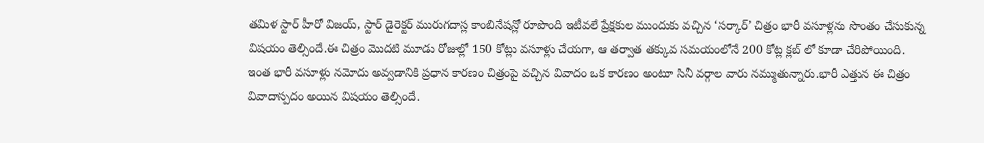తమిళ స్టార్ హీరో విజయ్, స్టార్ డైరెక్టర్ మురుగదాస్ల కాంబినేషన్లో రూపొంది ఇటీవలే ప్రేక్షకుల ముందుకు వచ్చిన ‘సర్కార్’ చిత్రం భారీ వసూళ్లను సొంతం చేసుకున్న విషయం తెల్సిందే.ఈ చిత్రం మొదటి మూడు రోజుల్లో 150 కోట్లు వసూళ్లు చేయగా, ఆ తర్వాత తక్కువ సమయంలోనే 200 కోట్ల క్లబ్ లో కూడా చేరిపోయింది.
ఇంత భారీ వసూళ్లు నమోదు అవ్వడానికి ప్రధాన కారణం చిత్రంపై వచ్చిన వివాదం ఒక కారణం అంటూ సినీ వర్గాల వారు నమ్ముతున్నారు.భారీ ఎత్తున ఈ చిత్రం వివాదాస్పదం అయిన విషయం తెల్సిందే.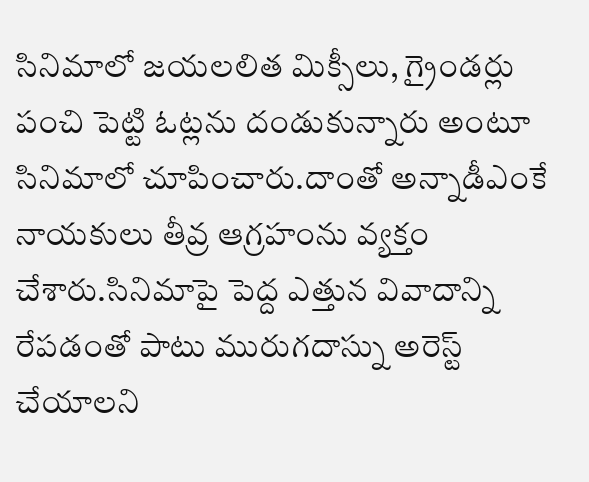సినిమాలో జయలలిత మిక్సీలు, గ్రైండర్లు పంచి పెట్టి ఓట్లను దండుకున్నారు అంటూ సినిమాలో చూపించారు.దాంతో అన్నాడీఎంకే నాయకులు తీవ్ర ఆగ్రహంను వ్యక్తం చేశారు.సినిమాపై పెద్ద ఎత్తున వివాదాన్ని రేపడంతో పాటు మురుగదాస్ను అరెస్ట్ చేయాలని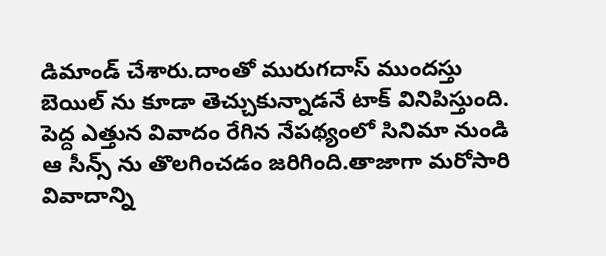డిమాండ్ చేశారు.దాంతో మురుగదాస్ ముందస్తు బెయిల్ ను కూడా తెచ్చుకున్నాడనే టాక్ వినిపిస్తుంది.
పెద్ద ఎత్తున వివాదం రేగిన నేపథ్యంలో సినిమా నుండి ఆ సీన్స్ ను తొలగించడం జరిగింది.తాజాగా మరోసారి వివాదాన్ని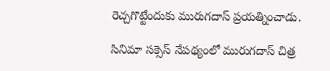రెచ్చగొట్టేందుకు మురుగదాస్ ప్రయత్నించాడు.

సినిమా సక్సెస్ నేపథ్యంలో మురుగదాస్ చిత్ర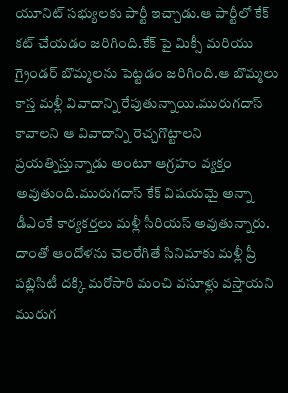యూనిట్ సభ్యులకు పార్టీ ఇచ్చాడు.ఆ పార్టీలో కేక్ కట్ చేయడం జరిగింది.కేక్ పై మిక్సీ మరియు గ్రైండర్ బొమ్మలను పెట్టడం జరిగింది.ఆ బొమ్మలు కాస్త మళ్లీ వివాదాన్ని రేపుతున్నాయి.మురుగదాస్ కావాలని ఆ వివాదాన్ని రెచ్చగొట్టాలని ప్రయత్నిస్తున్నాడు అంటూ ఆగ్రహం వ్యక్తం అవుతుంది.మురుగదాస్ కేక్ విషయమై అన్నా డీఎంకే కార్యకర్తలు మళ్లీ సీరియస్ అవుతున్నారు.
దాంతో ఆందోళను చెలరేగితే సినిమాకు మళ్లీ ప్రీ పబ్లిసిటీ దక్కి మరోసారి మంచి వసూళ్లు వస్తాయని మురుగ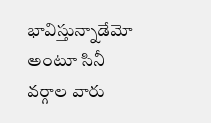భావిస్తున్నాడేమో అంటూ సినీ వర్గాల వారు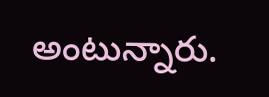అంటున్నారు.